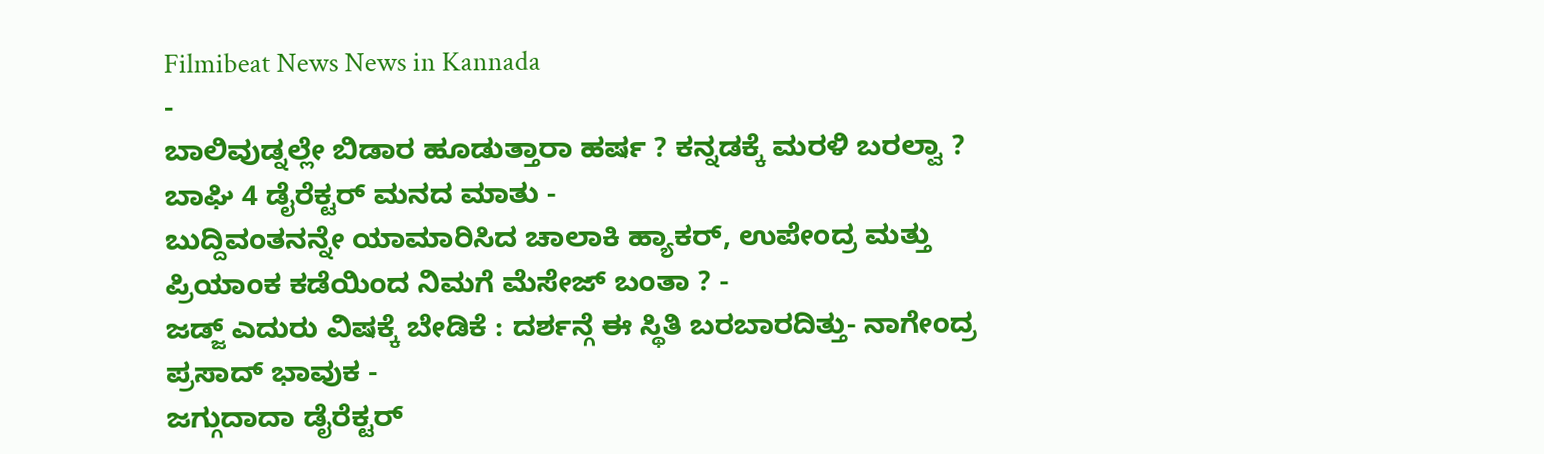Filmibeat News News in Kannada
-
ಬಾಲಿವುಡ್ನಲ್ಲೇ ಬಿಡಾರ ಹೂಡುತ್ತಾರಾ ಹರ್ಷ ? ಕನ್ನಡಕ್ಕೆ ಮರಳಿ ಬರಲ್ವಾ ? ಬಾಘಿ 4 ಡೈರೆಕ್ಟರ್ ಮನದ ಮಾತು -
ಬುದ್ದಿವಂತನನ್ನೇ ಯಾಮಾರಿಸಿದ ಚಾಲಾಕಿ ಹ್ಯಾಕರ್, ಉಪೇಂದ್ರ ಮತ್ತು ಪ್ರಿಯಾಂಕ ಕಡೆಯಿಂದ ನಿಮಗೆ ಮೆಸೇಜ್ ಬಂತಾ ? -
ಜಡ್ಜ್ ಎದುರು ವಿಷಕ್ಕೆ ಬೇಡಿಕೆ : ದರ್ಶನ್ಗೆ ಈ ಸ್ಥಿತಿ ಬರಬಾರದಿತ್ತು- ನಾಗೇಂದ್ರ ಪ್ರಸಾದ್ ಭಾವುಕ -
ಜಗ್ಗುದಾದಾ ಡೈರೆಕ್ಟರ್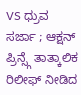VS ಧ್ರುವ ಸರ್ಜಾ ; ಆಕ್ಷನ್ ಪ್ರಿನ್ಸ್ಗೆ ತಾತ್ಕಾಲಿಕ ರಿಲೀಫ್ ನೀಡಿದ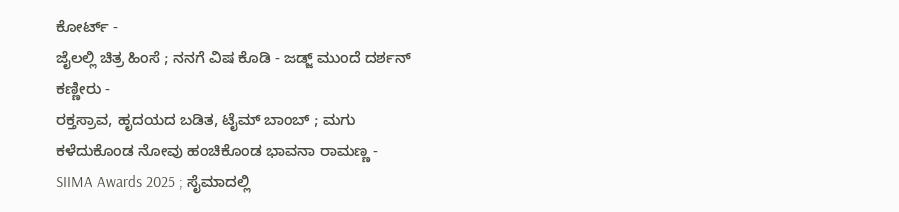ಕೋರ್ಟ್ -
ಜೈಲಲ್ಲಿ ಚಿತ್ರ ಹಿಂಸೆ ; ನನಗೆ ವಿಷ ಕೊಡಿ - ಜಡ್ಜ್ ಮುಂದೆ ದರ್ಶನ್ ಕಣ್ಣೀರು -
ರಕ್ತಸ್ರಾವ, ಹೃದಯದ ಬಡಿತ, ಟೈಮ್ ಬಾಂಬ್ ; ಮಗು ಕಳೆದುಕೊಂಡ ನೋವು ಹಂಚಿಕೊಂಡ ಭಾವನಾ ರಾಮಣ್ಣ -
SIIMA Awards 2025 ; ಸೈಮಾದಲ್ಲಿ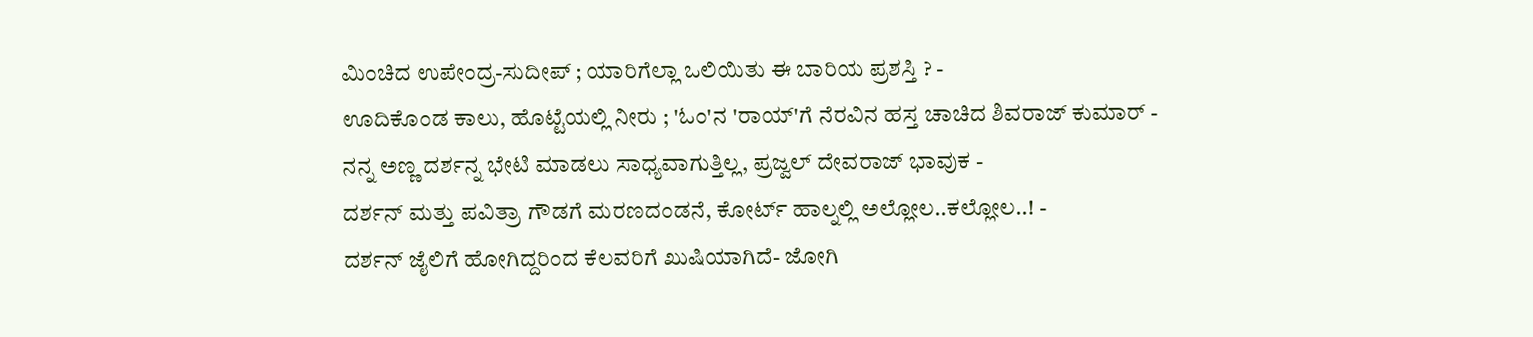ಮಿಂಚಿದ ಉಪೇಂದ್ರ-ಸುದೀಪ್ ; ಯಾರಿಗೆಲ್ಲಾ ಒಲಿಯಿತು ಈ ಬಾರಿಯ ಪ್ರಶಸ್ತಿ ? -
ಊದಿಕೊಂಡ ಕಾಲು, ಹೊಟ್ಟೆಯಲ್ಲಿ ನೀರು ; 'ಓಂ'ನ 'ರಾಯ್'ಗೆ ನೆರವಿನ ಹಸ್ತ ಚಾಚಿದ ಶಿವರಾಜ್ ಕುಮಾರ್ -
ನನ್ನ ಅಣ್ಣ ದರ್ಶನ್ನ ಭೇಟಿ ಮಾಡಲು ಸಾಧ್ಯವಾಗುತ್ತಿಲ್ಲ, ಪ್ರಜ್ವಲ್ ದೇವರಾಜ್ ಭಾವುಕ -
ದರ್ಶನ್ ಮತ್ತು ಪವಿತ್ರಾ ಗೌಡಗೆ ಮರಣದಂಡನೆ, ಕೋರ್ಟ್ ಹಾಲ್ನಲ್ಲಿ ಅಲ್ಲೋಲ..ಕಲ್ಲೋಲ..! -
ದರ್ಶನ್ ಜೈಲಿಗೆ ಹೋಗಿದ್ದರಿಂದ ಕೆಲವರಿಗೆ ಖುಷಿಯಾಗಿದೆ- ಜೋಗಿ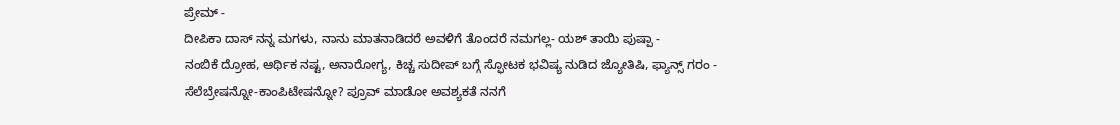ಪ್ರೇಮ್ -
ದೀಪಿಕಾ ದಾಸ್ ನನ್ನ ಮಗಳು, ನಾನು ಮಾತನಾಡಿದರೆ ಅವಳಿಗೆ ತೊಂದರೆ ನಮಗಲ್ಲ- ಯಶ್ ತಾಯಿ ಪುಷ್ಪಾ -
ನಂಬಿಕೆ ದ್ರೋಹ, ಆರ್ಥಿಕ ನಷ್ಟ, ಅನಾರೋಗ್ಯ, ಕಿಚ್ಚ ಸುದೀಪ್ ಬಗ್ಗೆ ಸ್ಫೋಟಕ ಭವಿಷ್ಯ ನುಡಿದ ಜ್ಯೋತಿಷಿ, ಫ್ಯಾನ್ಸ್ ಗರಂ -
ಸೆಲೆಬ್ರೇಷನ್ನೋ-ಕಾಂಪಿಟೇಷನ್ನೋ? ಪ್ರೂವ್ ಮಾಡೋ ಅವಶ್ಯಕತೆ ನನಗೆ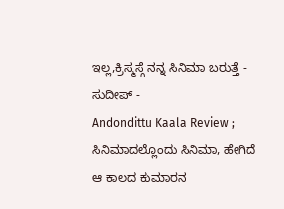ಇಲ್ಲ,ಕ್ರಿಸ್ಮಸ್ಗೆ ನನ್ನ ಸಿನಿಮಾ ಬರುತ್ತೆ - ಸುದೀಪ್ -
Andondittu Kaala Review ; ಸಿನಿಮಾದಲ್ಲೊಂದು ಸಿನಿಮಾ, ಹೇಗಿದೆ ಆ ಕಾಲದ ಕುಮಾರನ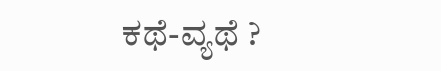ಕಥೆ-ವ್ಯಥೆ ?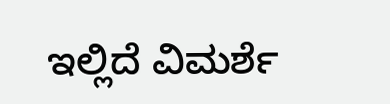ಇಲ್ಲಿದೆ ವಿಮರ್ಶೆ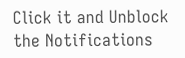Click it and Unblock the Notifications